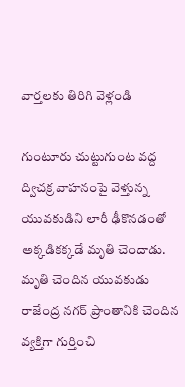వార్తలకు తిరిగి వెళ్లండి

గుంటూరు చుట్టుగుంట వద్ద ద్విచక్ర వాహనంపై వెళ్తున్న యువకుడిని లారీ ఢీకొనడంతో అక్కడికక్కడే మృతి చెందాడు.
మృతి చెందిన యువకుడు రాజేంద్ర నగర్ ప్రాంతానికి చెందిన వ్యక్తిగా గుర్తించి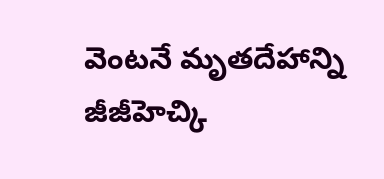వెంటనే మృతదేహాన్ని జీజీహెచ్కి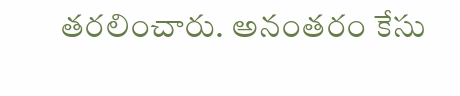తరలించారు. అనంతరం కేసు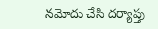నమోదు చేసి దర్యాప్తు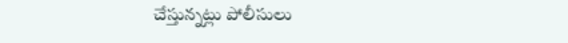చేస్తున్నట్లు పోలీసులు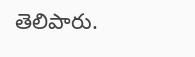తెలిపారు.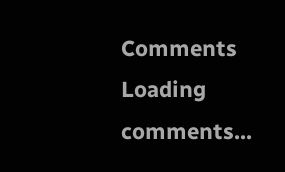Comments
Loading comments...